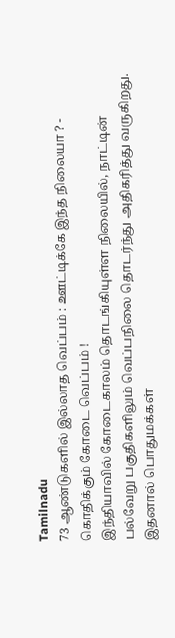Tamilnadu
73 ஆண்டுகளில் இல்லாத வெப்பம் : ஊட்டிக்கே இந்த நிலையா ? - கொதிக்கும் கோடை வெப்பம் !
இந்தியாவில் கோடைகாலம் தொடங்கியுள்ள நிலையில், நாட்டின் பல்வேறு பகுதிகளிலும் வெப்பநிலை தொடர்ந்து அதிகரித்து வருகிறது. இதனால் பொதுமக்கள்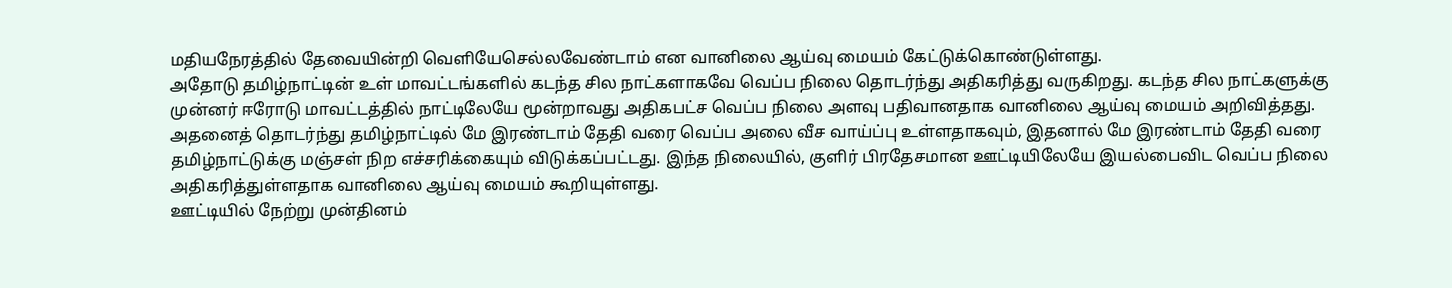மதியநேரத்தில் தேவையின்றி வெளியேசெல்லவேண்டாம் என வானிலை ஆய்வு மையம் கேட்டுக்கொண்டுள்ளது.
அதோடு தமிழ்நாட்டின் உள் மாவட்டங்களில் கடந்த சில நாட்களாகவே வெப்ப நிலை தொடர்ந்து அதிகரித்து வருகிறது. கடந்த சில நாட்களுக்கு முன்னர் ஈரோடு மாவட்டத்தில் நாட்டிலேயே மூன்றாவது அதிகபட்ச வெப்ப நிலை அளவு பதிவானதாக வானிலை ஆய்வு மையம் அறிவித்தது.
அதனைத் தொடர்ந்து தமிழ்நாட்டில் மே இரண்டாம் தேதி வரை வெப்ப அலை வீச வாய்ப்பு உள்ளதாகவும், இதனால் மே இரண்டாம் தேதி வரை தமிழ்நாட்டுக்கு மஞ்சள் நிற எச்சரிக்கையும் விடுக்கப்பட்டது. இந்த நிலையில், குளிர் பிரதேசமான ஊட்டியிலேயே இயல்பைவிட வெப்ப நிலை அதிகரித்துள்ளதாக வானிலை ஆய்வு மையம் கூறியுள்ளது.
ஊட்டியில் நேற்று முன்தினம்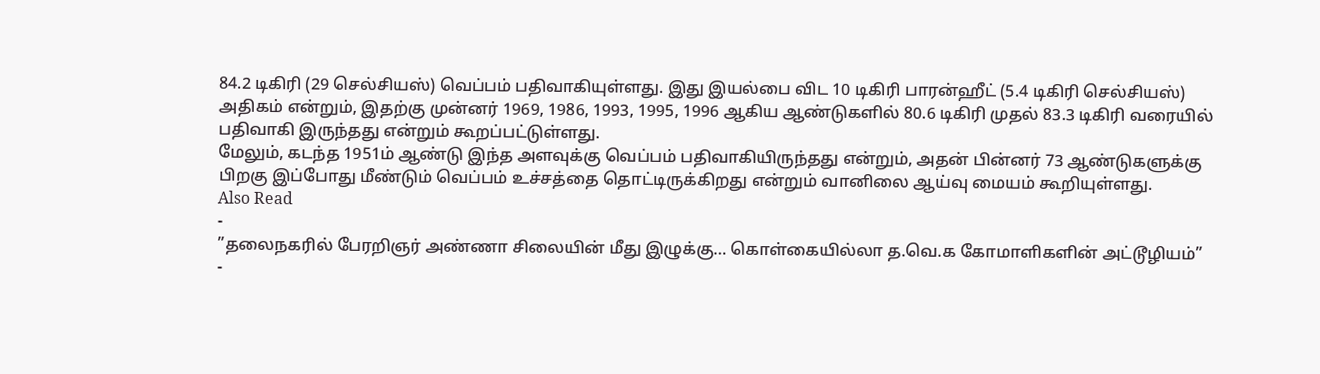84.2 டிகிரி (29 செல்சியஸ்) வெப்பம் பதிவாகியுள்ளது. இது இயல்பை விட 10 டிகிரி பாரன்ஹீட் (5.4 டிகிரி செல்சியஸ்) அதிகம் என்றும், இதற்கு முன்னர் 1969, 1986, 1993, 1995, 1996 ஆகிய ஆண்டுகளில் 80.6 டிகிரி முதல் 83.3 டிகிரி வரையில் பதிவாகி இருந்தது என்றும் கூறப்பட்டுள்ளது.
மேலும், கடந்த 1951ம் ஆண்டு இந்த அளவுக்கு வெப்பம் பதிவாகியிருந்தது என்றும், அதன் பின்னர் 73 ஆண்டுகளுக்கு பிறகு இப்போது மீண்டும் வெப்பம் உச்சத்தை தொட்டிருக்கிறது என்றும் வானிலை ஆய்வு மையம் கூறியுள்ளது.
Also Read
-
”தலைநகரில் பேரறிஞர் அண்ணா சிலையின் மீது இழுக்கு… கொள்கையில்லா த.வெ.க கோமாளிகளின் அட்டூழியம்”
-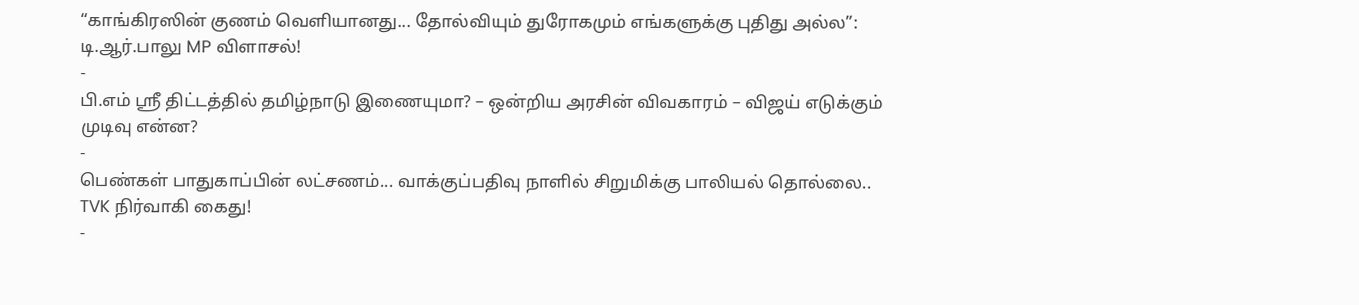“காங்கிரஸின் குணம் வெளியானது... தோல்வியும் துரோகமும் எங்களுக்கு புதிது அல்ல”: டி.ஆர்.பாலு MP விளாசல்!
-
பி.எம் ஸ்ரீ திட்டத்தில் தமிழ்நாடு இணையுமா? – ஒன்றிய அரசின் விவகாரம் – விஜய் எடுக்கும் முடிவு என்ன?
-
பெண்கள் பாதுகாப்பின் லட்சணம்... வாக்குப்பதிவு நாளில் சிறுமிக்கு பாலியல் தொல்லை.. TVK நிர்வாகி கைது!
-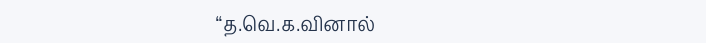“த.வெ.க.வினால்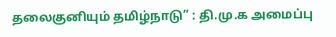தலைகுனியும் தமிழ்நாடு” : தி.மு.க அமைப்பு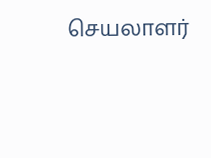செயலாளர்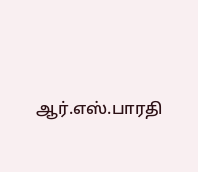ஆர்.எஸ்.பாரதி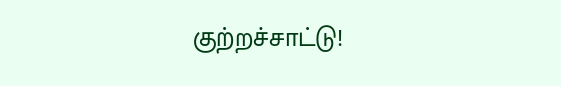குற்றச்சாட்டு!